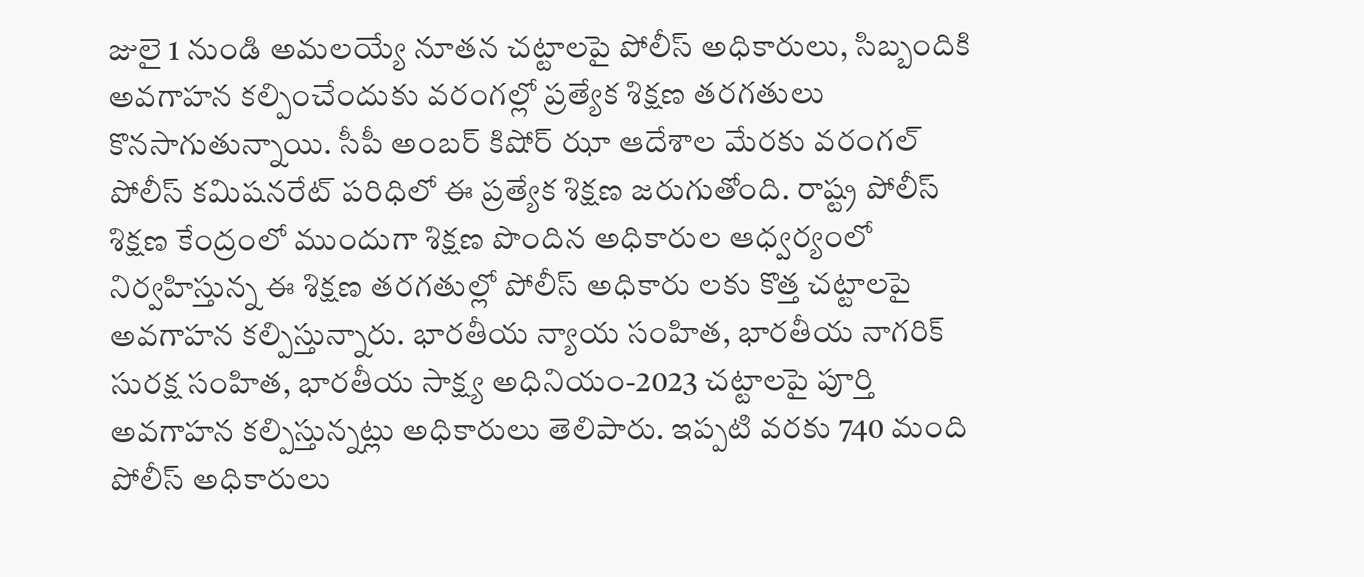జులై 1 నుండి అమలయ్యే నూతన చట్టాలపై పోలీస్ అధికారులు, సిబ్బందికి అవగాహన కల్పించేందుకు వరంగల్లో ప్రత్యేక శిక్షణ తరగతులు కొనసాగుతున్నాయి. సీపీ అంబర్ కిషోర్ ఝా ఆదేశాల మేరకు వరంగల్ పోలీస్ కమిషనరేట్ పరిధిలో ఈ ప్రత్యేక శిక్షణ జరుగుతోంది. రాష్ట్ర పోలీస్ శిక్షణ కేంద్రంలో ముందుగా శిక్షణ పొందిన అధికారుల ఆధ్వర్యంలో నిర్వహిస్తున్న ఈ శిక్షణ తరగతుల్లో పోలీస్ అధికారు లకు కొత్త చట్టాలపై అవగాహన కల్పిస్తున్నారు. భారతీయ న్యాయ సంహిత, భారతీయ నాగరిక్ సురక్ష సంహిత, భారతీయ సాక్ష్య అధినియం-2023 చట్టాలపై పూర్తి అవగాహన కల్పిస్తున్నట్లు అధికారులు తెలిపారు. ఇప్పటి వరకు 740 మంది పోలీస్ అధికారులు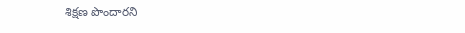శిక్షణ పొందారని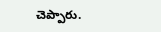చెప్పారు.